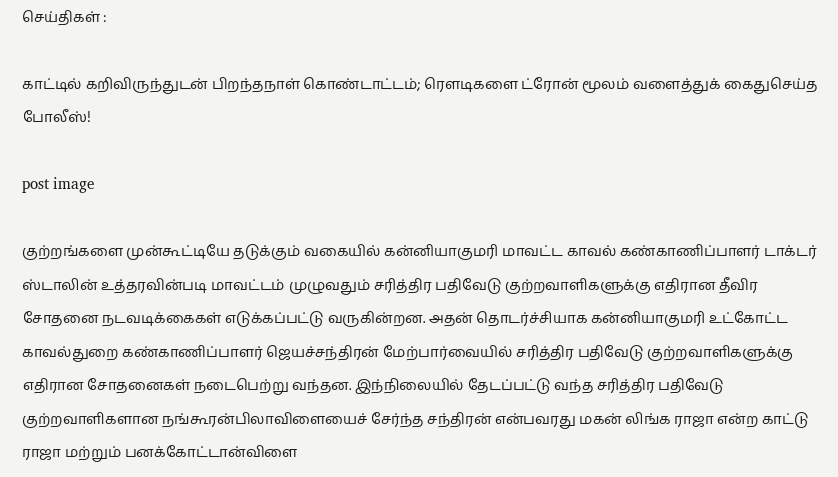செய்திகள் :

காட்டில் கறிவிருந்துடன் பிறந்தநாள் கொண்டாட்டம்; ரௌடிகளை ட்ரோன் மூலம் வளைத்துக் கைதுசெய்த போலீஸ்!

post image

குற்றங்களை முன்கூட்டியே தடுக்கும் வகையில் கன்னியாகுமரி மாவட்ட காவல் கண்காணிப்பாளர் டாக்டர் ஸ்டாலின் உத்தரவின்படி மாவட்டம் முழுவதும் சரித்திர பதிவேடு குற்றவாளிகளுக்கு எதிரான தீவிர சோதனை நடவடிக்கைகள் எடுக்கப்பட்டு வருகின்றன. அதன் தொடர்ச்சியாக கன்னியாகுமரி உட்கோட்ட காவல்துறை கண்காணிப்பாளர் ஜெயச்சந்திரன் மேற்பார்வையில் சரித்திர பதிவேடு குற்றவாளிகளுக்கு எதிரான சோதனைகள் நடைபெற்று வந்தன. இந்நிலையில் தேடப்பட்டு வந்த சரித்திர பதிவேடு குற்றவாளிகளான நங்கூரன்பிலாவிளையைச் சேர்ந்த சந்திரன் என்பவரது மகன் லிங்க ராஜா என்ற காட்டு ராஜா மற்றும் பனக்கோட்டான்விளை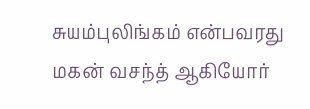சுயம்புலிங்கம் என்பவரது மகன் வசந்த் ஆகியோர்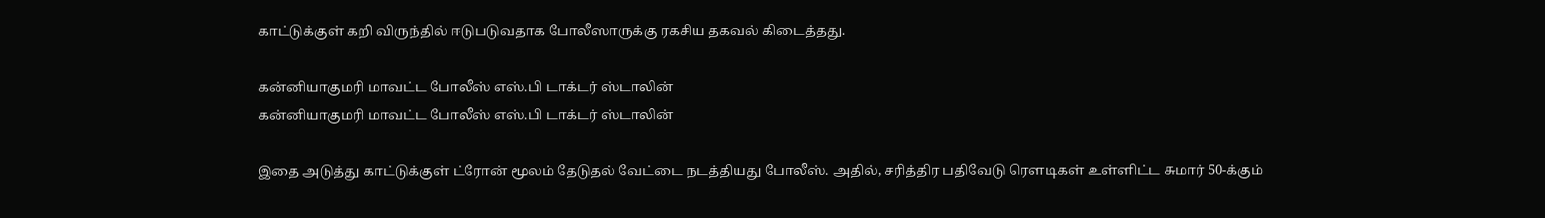காட்டுக்குள் கறி விருந்தில் ஈடுபடுவதாக போலீஸாருக்கு ரகசிய தகவல் கிடைத்தது.

கன்னியாகுமரி மாவட்ட போலீஸ் எஸ்.பி டாக்டர் ஸ்டாலின்
கன்னியாகுமரி மாவட்ட போலீஸ் எஸ்.பி டாக்டர் ஸ்டாலின்

இதை அடுத்து காட்டுக்குள் ட்ரோன் மூலம் தேடுதல் வேட்டை நடத்தியது போலீஸ். அதில், சரித்திர பதிவேடு ரௌடிகள் உள்ளிட்ட சுமார் 50-க்கும்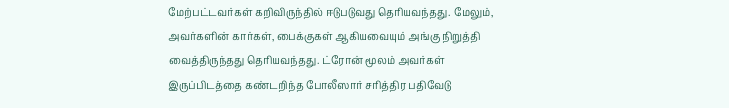மேற்பட்டவர்கள் கறிவிருந்தில் ஈடுபடுவது தெரியவந்தது. மேலும், அவர்களின் கார்கள், பைக்குகள் ஆகியவையும் அங்கு நிறுத்தி வைத்திருந்தது தெரியவந்தது. ட்ரோன் மூலம் அவர்கள் இருப்பிடத்தை கண்டறிந்த போலீஸார் சரித்திர பதிவேடு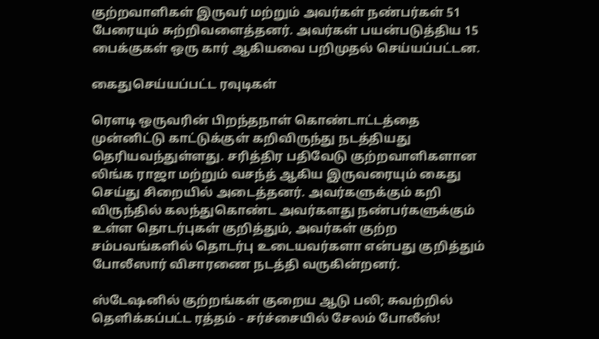குற்றவாளிகள் இருவர் மற்றும் அவர்கள் நண்பர்கள் 51 பேரையும் சுற்றிவளைத்தனர். அவர்கள் பயன்படுத்திய 15 பைக்குகள் ஒரு கார் ஆகியவை பறிமுதல் செய்யப்பட்டன.

கைதுசெய்யப்பட்ட ரவுடிகள்

ரௌடி ஒருவரின் பிறந்தநாள் கொண்டாட்டத்தை முன்னிட்டு காட்டுக்குள் கறிவிருந்து நடத்தியது தெரியவந்துள்ளது. சரித்திர பதிவேடு குற்றவாளிகளான லிங்க ராஜா மற்றும் வசந்த் ஆகிய இருவரையும் கைது செய்து சிறையில் அடைத்தனர். அவர்களுக்கும் கறி விருந்தில் கலந்துகொண்ட அவர்களது நண்பர்களுக்கும் உள்ள தொடர்புகள் குறித்தும், அவர்கள் குற்ற சம்பவங்களில் தொடர்பு உடையவர்களா என்பது குறித்தும் போலீஸார் விசாரணை நடத்தி வருகின்றனர்.

ஸ்டேஷனில் குற்றங்கள் குறைய ஆடு பலி; சுவற்றில் தெளிக்கப்பட்ட ரத்தம் - சர்ச்சையில் சேலம் போலீஸ்!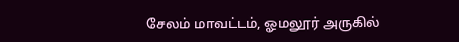சேலம் மாவட்டம், ஓமலூர் அருகில்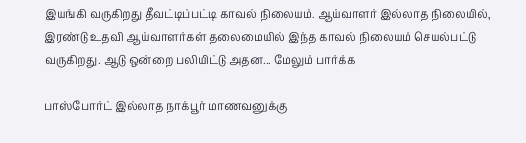இயங்கி வருகிறது தீவட்டிப்பட்டி காவல் நிலையம். ஆய்வாளர் இல்லாத நிலையில், இரண்டு உதவி ஆய்வாளர்கள் தலைமையில் இந்த காவல் நிலையம் செயல்பட்டு வருகிறது. ஆடு ஒன்றை பலியிட்டு அதன... மேலும் பார்க்க

பாஸ்போர்ட் இல்லாத நாக்பூர் மாணவனுக்கு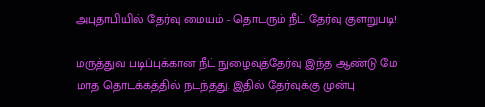அபுதாபியில் தேர்வு மையம் - தொடரும் நீட் தேர்வு குளறுபடி!

மருத்துவ படிப்புக்கான நீட் நுழைவுத்தேர்வு இந்த ஆண்டு மே மாத தொடக்கத்தில் நடந்தது. இதில் தேர்வுக்கு முன்பு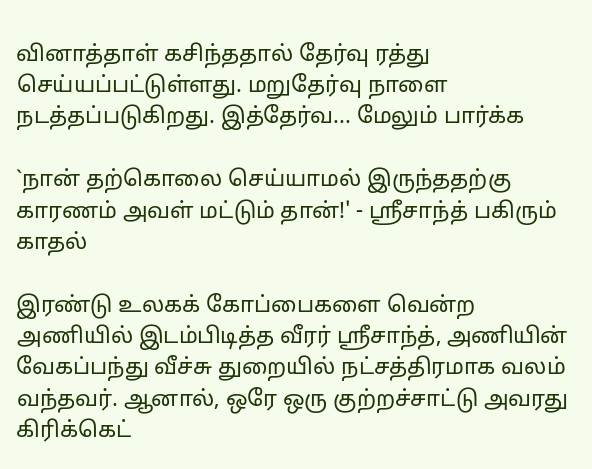வினாத்தாள் கசிந்ததால் தேர்வு ரத்து செய்யப்பட்டுள்ளது. மறுதேர்வு நாளை நடத்தப்படுகிறது. இத்தேர்வ... மேலும் பார்க்க

`நான் தற்கொலை செய்யாமல் இருந்ததற்கு காரணம் அவள் மட்டும் தான்!' - ஸ்ரீசாந்த் பகிரும் காதல்

இரண்டு உலகக் கோப்பைகளை வென்ற அணியில் இடம்பிடித்த வீரர் ஸ்ரீசாந்த், அணியின் வேகப்பந்து வீச்சு துறையில் நட்சத்திரமாக வலம் வந்தவர். ஆனால், ஒரே ஒரு குற்றச்சாட்டு அவரது கிரிக்கெட்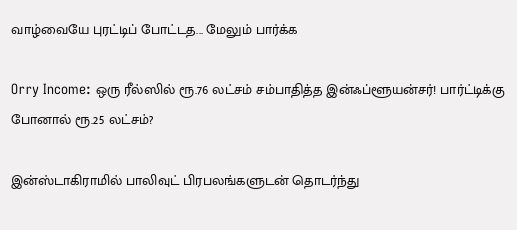வாழ்வையே புரட்டிப் போட்டத... மேலும் பார்க்க

Orry Income: ஒரு ரீல்ஸில் ரூ.76 லட்சம் சம்பாதித்த இன்ஃப்ளூயன்சர்! பார்ட்டிக்கு போனால் ரூ.25 லட்சம்?

இன்ஸ்டாகிராமில் பாலிவுட் பிரபலங்களுடன் தொடர்ந்து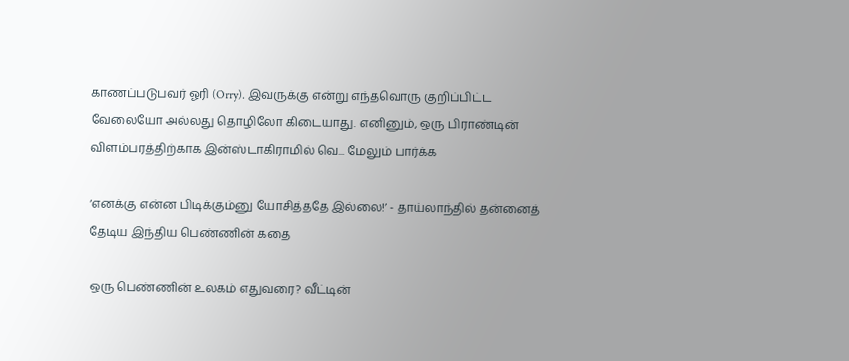காணப்படுபவர் ஓரி (Orry). இவருக்கு என்று எந்தவொரு குறிப்பிட்ட வேலையோ அல்லது தொழிலோ கிடையாது. எனினும், ஒரு பிராண்டின் விளம்பரத்திற்காக இன்ஸ்டாகிராமில் வெ... மேலும் பார்க்க

‘எனக்கு என்ன பிடிக்கும்னு யோசித்ததே இல்லை!’ - தாய்லாந்தில் தன்னைத் தேடிய இந்திய பெண்ணின் கதை

ஒரு பெண்ணின் உலகம் எதுவரை? வீட்டின்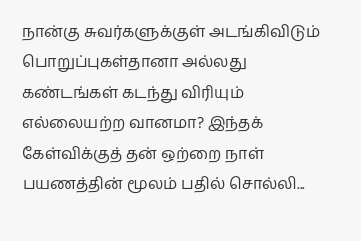நான்கு சுவர்களுக்குள் அடங்கிவிடும் பொறுப்புகள்தானா அல்லது கண்டங்கள் கடந்து விரியும் எல்லையற்ற வானமா? இந்தக் கேள்விக்குத் தன் ஒற்றை நாள் பயணத்தின் மூலம் பதில் சொல்லி...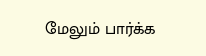மேலும் பார்க்க